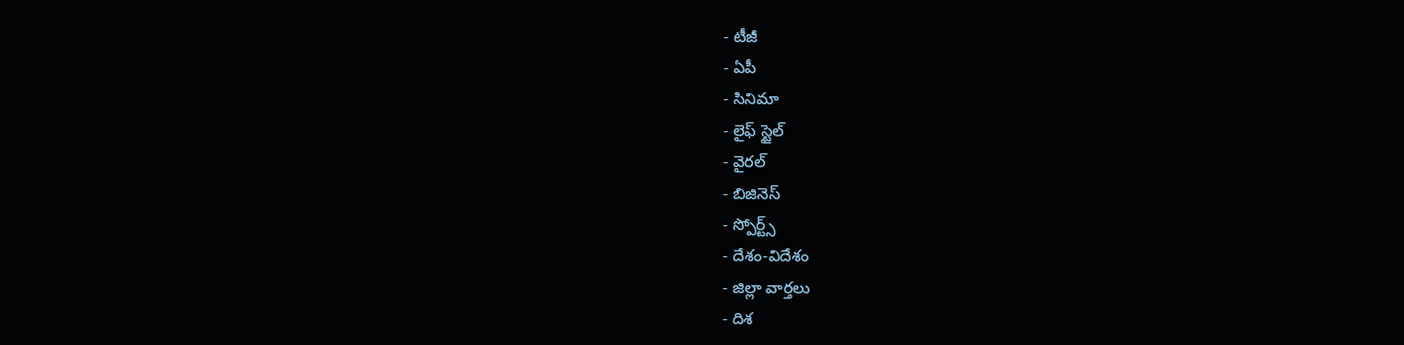- టీజీ
- ఏపీ
- సినిమా
- లైఫ్ స్టైల్
- వైరల్
- బిజినెస్
- స్పోర్ట్స్
- దేశం-విదేశం
- జిల్లా వార్తలు
- దిశ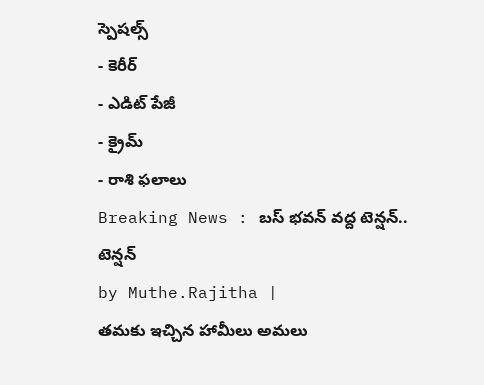స్పెషల్స్
- కెరీర్
- ఎడిట్ పేజీ
- క్రైమ్
- రాశి ఫలాలు
Breaking News : బస్ భవన్ వద్ద టెన్షన్.. టెన్షన్
by Muthe.Rajitha |
తమకు ఇచ్చిన హామీలు అమలు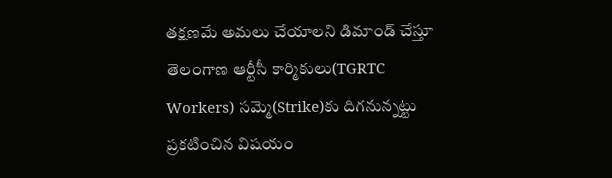తక్షణమే అమలు చేయాలని డిమాండ్ చేస్తూ తెలంగాణ ఆర్టీసీ కార్మికులు(TGRTC Workers) సమ్మె(Strike)కు దిగనున్నట్టు ప్రకటించిన విషయం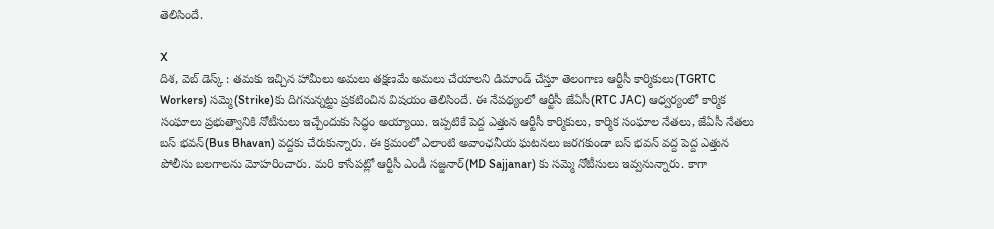తెలిసిందే.

X
దిశ, వెబ్ డెస్క్ : తమకు ఇచ్చిన హామీలు అమలు తక్షణమే అమలు చేయాలని డిమాండ్ చేస్తూ తెలంగాణ ఆర్టీసీ కార్మికులు(TGRTC Workers) సమ్మె(Strike)కు దిగనున్నట్టు ప్రకటించిన విషయం తెలిసిందే. ఈ నేపథ్యంలో ఆర్టీసీ జేఏసీ(RTC JAC) ఆధ్వర్యంలో కార్మిక సంఘాలు ప్రభుత్వానికి నోటీసులు ఇచ్చేందుకు సిద్ధం అయ్యాయి. ఇప్పటికే పెద్ద ఎత్తున ఆర్టీసీ కార్మికులు, కార్మిక సంఘాల నేతలు, జేఏసీ నేతలు బస్ భవన్(Bus Bhavan) వద్దకు చేరుకున్నారు. ఈ క్రమంలో ఎలాంటి అవాంఛనీయ ఘటనలు జరగకుండా బస్ భవన్ వద్ద పెద్ద ఎత్తున పోలీసు బలగాలను మోహరించారు. మరి కాసేపట్లో ఆర్టీసీ ఎండీ సజ్జనార్(MD Sajjanar) కు సమ్మె నోటీసులు ఇవ్వనున్నారు. కాగా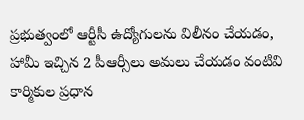ప్రభుత్వంలో ఆర్టీసీ ఉద్యోగులను విలీనం చేయడం, హామీ ఇచ్చిన 2 పీఆర్సీలు అమలు చేయడం వంటివి కార్మికుల ప్రధాన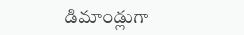డిమాండ్లుగా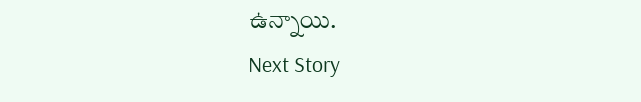ఉన్నాయి.
Next Story